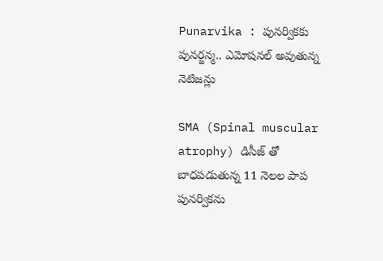Punarvika : పునర్వికకు పునర్జన్మ.. ఎమోషనల్ అవుతున్న నెటిజన్లు

SMA (Spinal muscular atrophy) డిసీజ్ తో బాధపడుతున్న 11 నెలల పాప పునర్వికను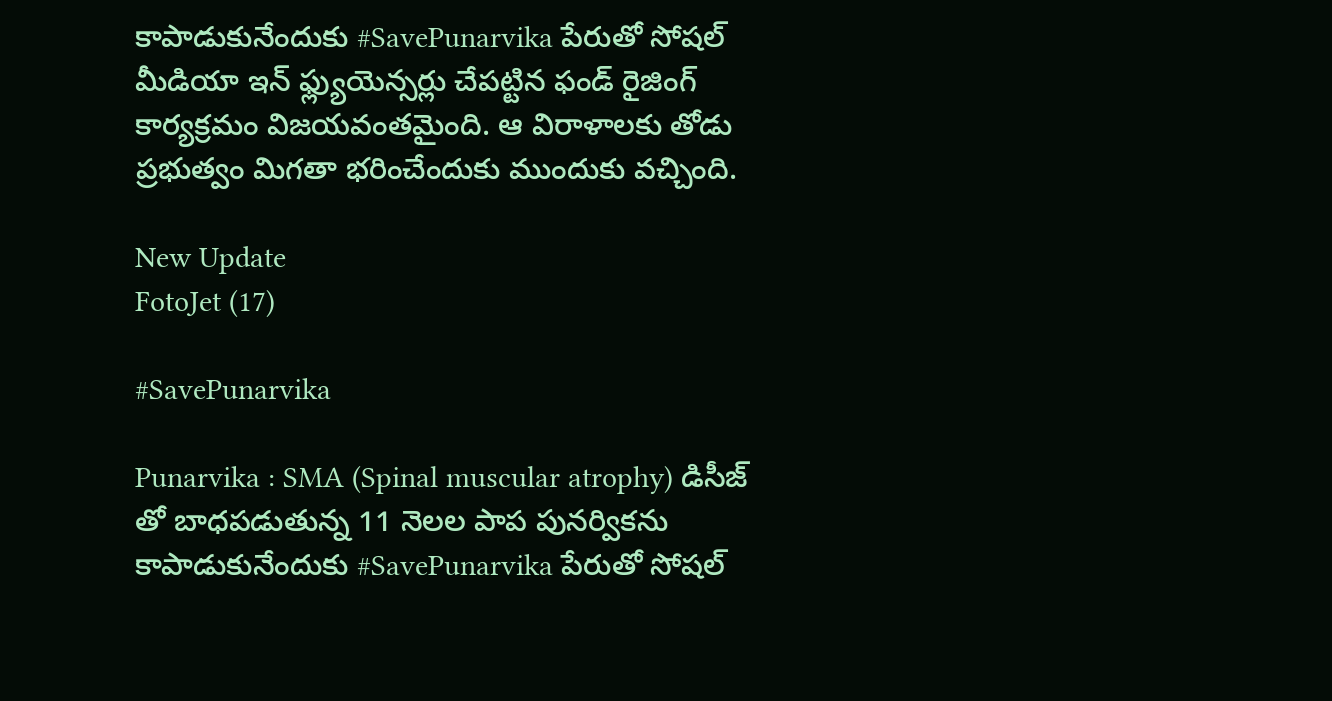కాపాడుకునేందుకు #SavePunarvika పేరుతో సోషల్ మీడియా ఇన్ ఫ్ల్యుయెన్సర్లు చేపట్టిన ఫండ్ రైజింగ్ కార్యక్రమం విజయవంతమైంది. ఆ విరాళాలకు తోడు ప్రభుత్వం మిగతా భరించేందుకు ముందుకు వచ్చింది.

New Update
FotoJet (17)

#SavePunarvika

Punarvika : SMA (Spinal muscular atrophy) డిసీజ్ తో బాధపడుతున్న 11 నెలల పాప పునర్వికను కాపాడుకునేందుకు #SavePunarvika పేరుతో సోషల్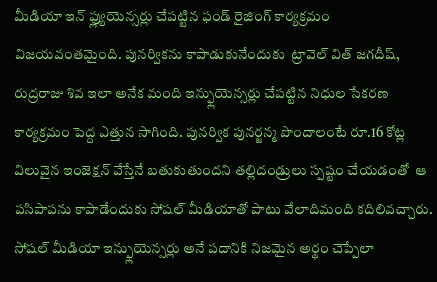మీడియా ఇన్ ఫ్ల్యుయెన్సర్లు చేపట్టిన ఫండ్ రైజింగ్ కార్యక్రమం విజయవంతమైంది. పునర్వికను కాపాడుకునేందుకు  ట్రావెల్ విత్ జగదీష్, రుద్రరాజు శివ ఇలా అనేక మంది ఇన్ఫ్లుయెన్సర్లు చేపట్టిన నిధుల సేకరణ కార్యక్రమం పెద్ద ఎత్తున సాగింది. పునర్విక పునర్జన్మ పొందాలంటే రూ.16 కోట్ల విలువైన ఇంజెక్షన్ వేస్తేనే బతుకుతుందని తల్లిదండ్రులు స్పష్టం చేయడంతో  ఆ పసిపాపను కాపాడేందుకు సోషల్ మీడియాతో పాటు వేలాదిమంది కదిలివచ్చారు. సోషల్‌ మీడియా ఇన్ఫ్లుయెన్సర్లు అనే పదానికి నిజమైన అర్థం చెప్పేలా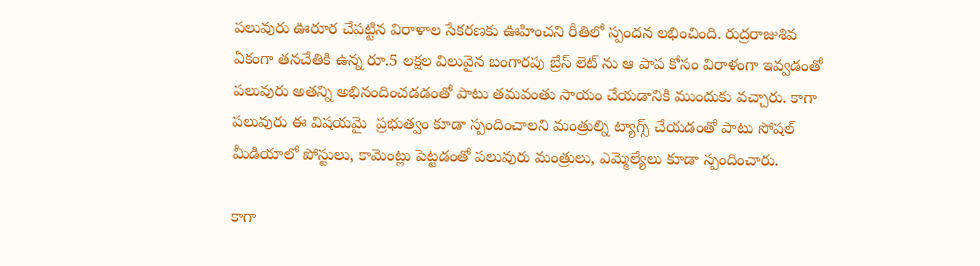పలువురు ఊరూర చేపట్టిన విరాళాల సేకరణకు ఊహించని రీతిలో స్పందన లభించింది. రుద్రరాజుశివ ఏకంగా తనచేతికి ఉన్న రూ.5 లక్షల విలువైన బంగారపు బ్రేస్ లెట్ ను ఆ పాప కోసం విరాళంగా ఇవ్వడంతో పలువురు అతన్ని అభినందించడడంతో పాటు తమవంతు సాయం చేయడానికి ముందుకు వచ్చారు. కాగా పలువురు ఈ విషయమై  ప్రభుత్వం కూడా స్పందించాలని మంత్రుల్ని ట్యాగ్స్ చేయడంతో పాటు సోషల్‌ మీడియాలో పోస్టులు, కామెంట్లు పెట్టడంతో పలువురు మంత్రులు, ఎమ్మెల్యేలు కూడా స్పందించారు.

కాగా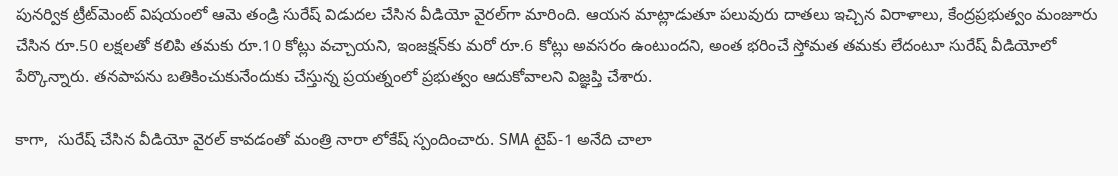పునర్విక ట్రీట్‌మెంట్‌ విషయంలో ఆమె తండ్రి సురేష్‌ విడుదల చేసిన వీడియో వైరల్‌గా మారింది. ఆయన మాట్లాడుతూ పలువురు దాతలు ఇచ్చిన విరాళాలు, కేంద్రప్రభుత్వం మంజూరు చేసిన రూ.50 లక్షలతో కలిపి తమకు రూ.10 కోట్లు వచ్చాయని, ఇంజక్షన్‌కు మరో రూ.6 కోట్లు అవసరం ఉంటుందని, అంత భరించే స్తోమత తమకు లేదంటూ సురేష్ వీడియోలో పేర్కొన్నారు. తనపాపను బతికించుకునేందుకు చేస్తున్న ప్రయత్నంలో ప్రభుత్వం ఆదుకోవాలని విజ్ఞప్తి చేశారు.

కాగా,  సురేష్ చేసిన వీడియో వైరల్‌ కావడంతో మంత్రి నారా లోకేష్ స్పందించారు. SMA టైప్-1 అనేది చాలా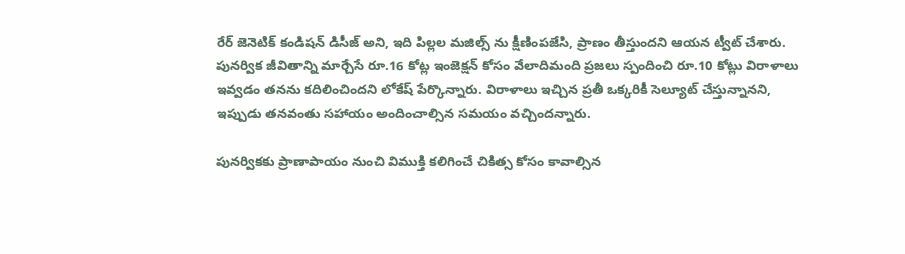రేర్ జెనెటిక్ కండిషన్ డిసీజ్ అని, ఇది పిల్లల మజిల్స్ ను క్షీణింపజేసి, ప్రాణం తీస్తుందని ఆయన ట్వీట్ చేశారు. పునర్విక జీవితాన్ని మార్చేసే రూ.16 కోట్ల ఇంజెక్షన్ కోసం వేలాదిమంది ప్రజలు స్పందించి రూ.10 కోట్లు విరాళాలు ఇవ్వడం తనను కదిలించిందని లోకేష్‌ పేర్కొన్నారు. విరాళాలు ఇచ్చిన ప్రతీ ఒక్కరికీ సెల్యూట్ చేస్తున్నానని, ఇప్పుడు తనవంతు సహాయం అందించాల్సిన సమయం వచ్చిందన్నారు.

పునర్వికకు ప్రాణాపాయం నుంచి విముక్తి కలిగించే చికిత్స కోసం కావాల్సిన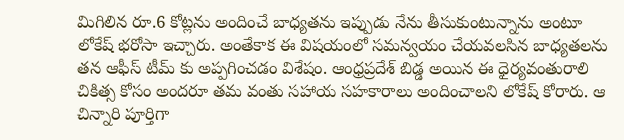మిగిలిన రూ.6 కోట్లను అందించే బాధ్యతను ఇప్పుడు నేను తీసుకుంటున్నాను అంటూ లోకేష్‌ భరోసా ఇచ్చారు. అంతేకాక ఈ విషయంలో సమన్వయం చేయవలసిన బాధ్యతలను తన ఆఫీస్ టీమ్ కు అప్పగించడం విశేషం. ఆంధ్రప్రదేశ్ బిడ్డ అయిన ఈ ధైర్యవంతురాలి చికిత్స కోసం అందరూ తమ వంతు సహాయ సహకారాలు అందించాలని లోకేష్‌ కోరారు. ఆ చిన్నారి పూర్తిగా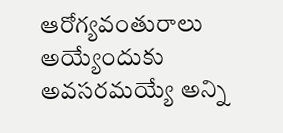ఆరోగ్యవంతురాలు అయ్యేందుకు అవసరమయ్యే అన్ని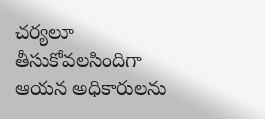చర్యలూ తీసుకోవలసిందిగా ఆయన అధికారులను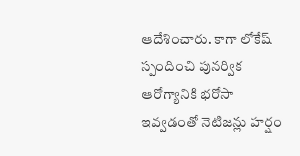ఆదేశించారు. కాగా లోకేష్ స్పందించి పునర్విక ఆరోగ్యానికి భరోసా ఇవ్వడంతో నెటిజన్లు హర్షం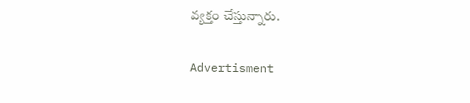వ్యక్తం చేస్తున్నారు.

Advertisment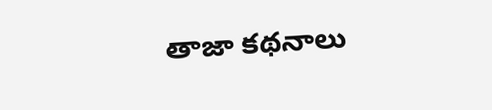తాజా కథనాలు